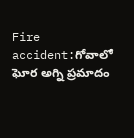Fire accident:గోవాలో ఘోర అగ్ని ప్రమాదం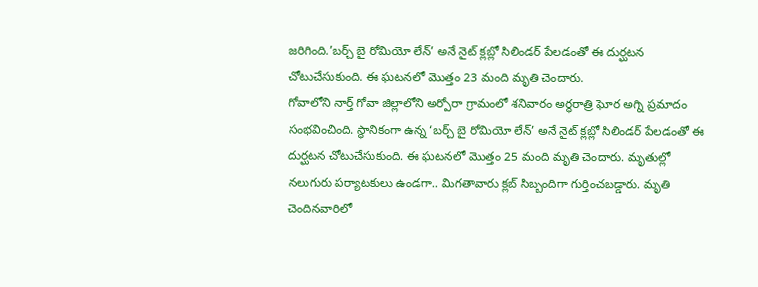జరిగింది.’బర్చ్ బై రోమియో లేన్’ అనే నైట్ క్లబ్లో సిలిండర్ పేలడంతో ఈ దుర్ఘటన చోటుచేసుకుంది. ఈ ఘటనలో మొత్తం 23 మంది మృతి చెందారు.
గోవాలోని నార్త్ గోవా జిల్లాలోని అర్పోరా గ్రామంలో శనివారం అర్ధరాత్రి ఘోర అగ్ని ప్రమాదం సంభవించింది. స్థానికంగా ఉన్న ‘బర్చ్ బై రోమియో లేన్’ అనే నైట్ క్లబ్లో సిలిండర్ పేలడంతో ఈ దుర్ఘటన చోటుచేసుకుంది. ఈ ఘటనలో మొత్తం 25 మంది మృతి చెందారు. మృతుల్లో నలుగురు పర్యాటకులు ఉండగా.. మిగతావారు క్లబ్ సిబ్బందిగా గుర్తించబడ్డారు. మృతి చెందినవారిలో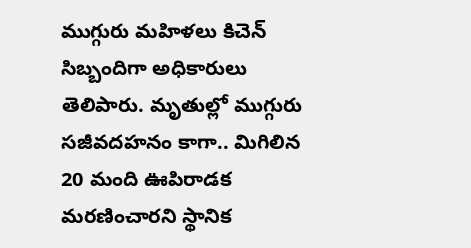ముగ్గురు మహిళలు కిచెన్ సిబ్బందిగా అధికారులు తెలిపారు. మృతుల్లో ముగ్గురు సజీవదహనం కాగా.. మిగిలిన 20 మంది ఊపిరాడక మరణించారని స్థానిక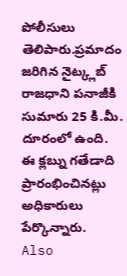పోలీసులు తెలిపారు.ప్రమాదం జరిగిన నైట్క్లబ్ రాజధాని పనాజీకి సుమారు 25 కి.మీ. దూరంలో ఉంది. ఈ క్లబ్ను గతేడాది ప్రారంభించినట్లు అధికారులు పేర్కొన్నారు.
Also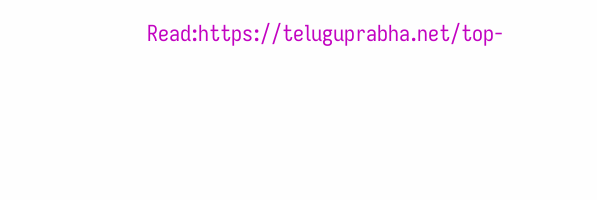Read:https://teluguprabha.net/top-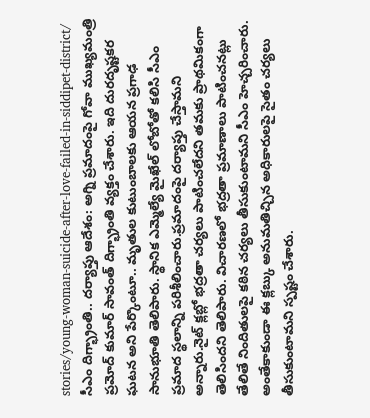stories/young-woman-suicide-after-love-failed-in-siddipet-district/
సీఎం దిగ్భ్రాంతి.. దర్యాప్తు ఆదేశం: అగ్ని ప్రమాదంపై గోవా ముఖ్యమంత్రి ప్రమోద్ కుమార్ సావంత్ దిగ్భ్రాంతి వ్యక్తం చేశారు. ఇది దురదృష్టకర ఘటన అని పేర్కొంటూ.. మృతుల కుటుంబాలకు ఆయన ప్రగాఢ సానుభూతి తెలిపారు. స్థానిక ఎమ్మెల్యే మైఖేల్ లోబోతో కలిసి సీఎం ప్రమాద స్థలాన్ని పరిశీలించారు.ప్రమాదంపై దర్యాప్తు చేస్తామని అన్నారు.నైట్ క్లబ్లో భద్రతా చర్యలు పాటించలేదని తమకు ప్రాథమికంగా తెలిసిందని తెలిపారు. విచారణలో భద్రతా ప్రమాణాలు పాటించనట్లు తేలితే నిందితులపై కఠిన చర్యలు తీసుకుంటామని సీఎం హెచ్చరించారు. అంతేకాకుండా ఈ క్లబ్కు అనుమతిచ్చిన అధికారులపై సైతం చర్యలు తీసుకుంటామని స్పష్టం చేశారు.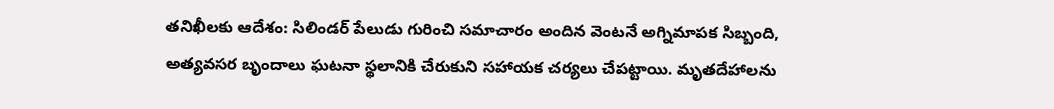తనిఖీలకు ఆదేశం: సిలిండర్ పేలుడు గురించి సమాచారం అందిన వెంటనే అగ్నిమాపక సిబ్బంది, అత్యవసర బృందాలు ఘటనా స్థలానికి చేరుకుని సహాయక చర్యలు చేపట్టాయి. మృతదేహాలను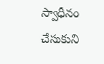స్వాధీనం చేసుకుని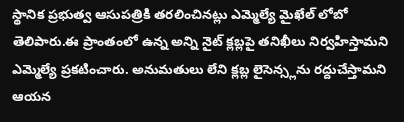స్థానిక ప్రభుత్వ ఆసుపత్రికి తరలించినట్లు ఎమ్మెల్యే మైఖేల్ లోబో తెలిపారు.ఈ ప్రాంతంలో ఉన్న అన్ని నైట్ క్లబ్లపై తనిఖీలు నిర్వహిస్తామని ఎమ్మెల్యే ప్రకటించారు. అనుమతులు లేని క్లబ్ల లైసెన్స్లను రద్దుచేస్తామని ఆయన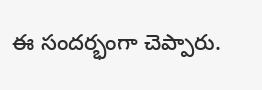ఈ సందర్భంగా చెప్పారు.